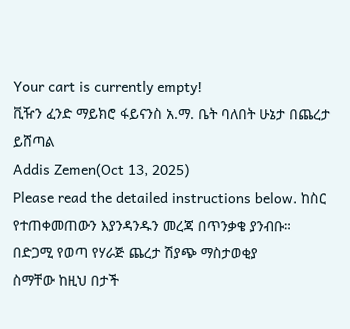Your cart is currently empty!
ቪዥን ፈንድ ማይክሮ ፋይናንስ አ.ማ. ቤት ባለበት ሁኔታ በጨረታ ይሸጣል
Addis Zemen(Oct 13, 2025)
Please read the detailed instructions below. ከስር የተጠቀመጠውን እያንዳንዱን መረጃ በጥንቃቄ ያንብቡ።
በድጋሚ የወጣ የሃራጅ ጨረታ ሽያጭ ማስታወቂያ
ስማቸው ከዚህ በታች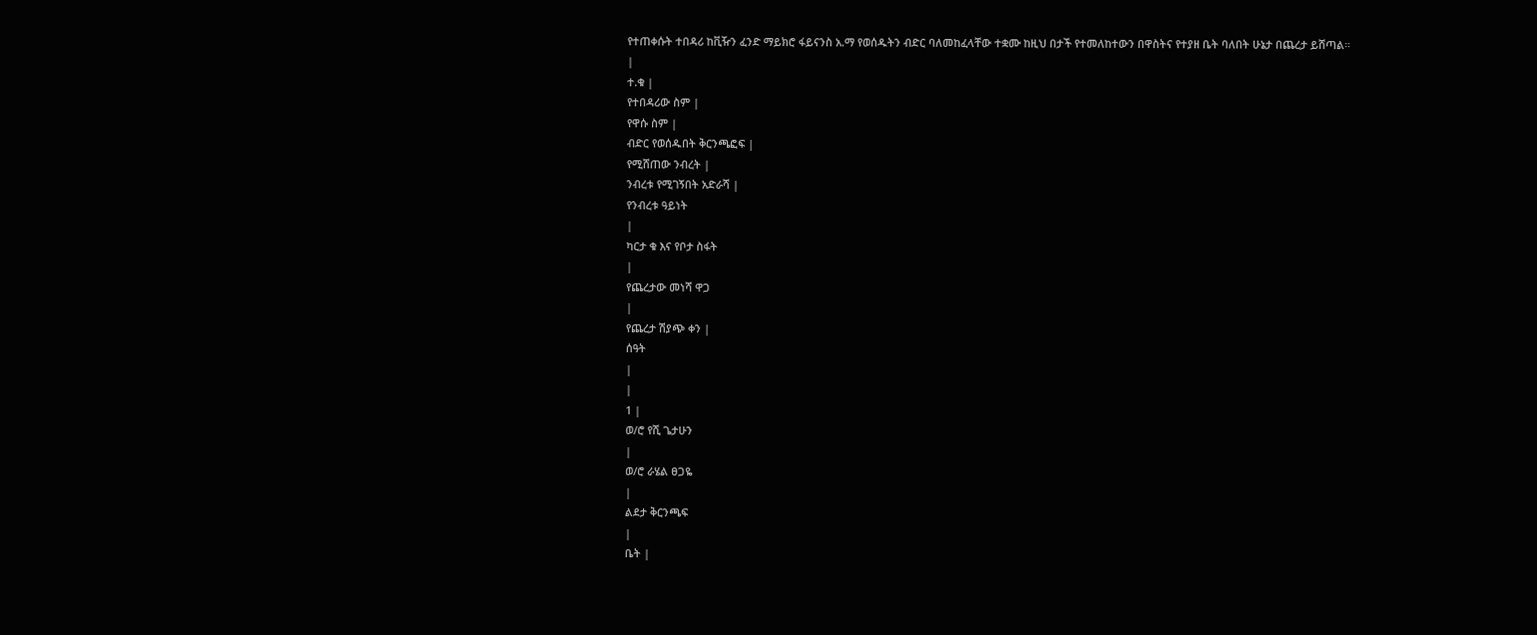የተጠቀሱት ተበዳሪ ከቪዥን ፈንድ ማይክሮ ፋይናንስ አ.ማ የወሰዱትን ብድር ባለመከፈላቸው ተቋሙ ከዚህ በታች የተመለከተውን በዋስትና የተያዘ ቤት ባለበት ሁኔታ በጨረታ ይሸጣል።
|
ተ.ቁ |
የተበዳሪው ስም |
የዋሱ ስም |
ብድር የወሰዱበት ቅርንጫፎፍ |
የሚሸጠው ንብረት |
ንብረቱ የሚገኝበት አድራሻ |
የንብረቱ ዓይነት
|
ካርታ ቁ እና የቦታ ስፋት
|
የጨረታው መነሻ ዋጋ
|
የጨረታ ሽያጭ ቀን |
ሰዓት
|
|
1 |
ወ/ሮ የሺ ጌታሁን
|
ወ/ሮ ራሄል ፀጋዬ
|
ልደታ ቅርንጫፍ
|
ቤት |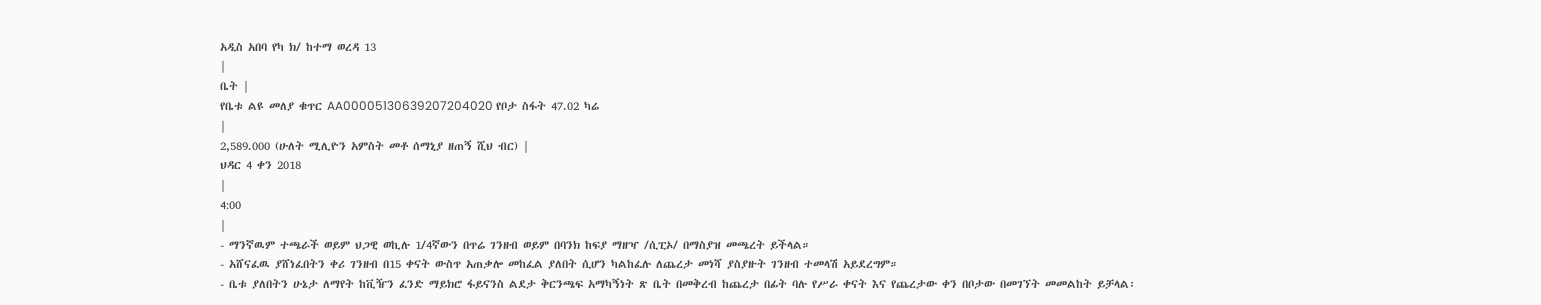አዲስ አበባ የካ ክ/ ከተማ ወረዳ 13
|
ቤት |
የቤቱ ልዩ መለያ ቁጥር AA00005130639207204020 የቦታ ስፋት 47.02 ካሬ
|
2,589.000 (ሁለት ሚሊዮን አምስት መቶ ሰማኒያ ዘጠኝ ሺህ ብር) |
ህዳር 4 ቀን 2018
|
4:00
|
- ማንኛዉም ተጫራች ወይም ህጋዊ ወኪሉ 1/4ኛውን በጥሬ ገንዘብ ወይም በባንክ ከፍያ ማዘዣ /ሲፒኦ/ በማስያዝ መጫረት ይችላል።
- አሸናፈዉ ያሸነፈበትን ቀሪ ገንዘብ በ15 ቀናት ውስጥ አጠቃሎ መከፈል ያለበት ሲሆን ካልከፈሉ ለጨረታ መነሻ ያስያዙት ገንዘብ ተመላሽ አይደረግም።
- ቤቱ ያለበትን ሁኔታ ለማየት ከቪዥን ፈንድ ማይክሮ ፋይናንስ ልደታ ቅርንጫፍ አማካኝነት ጽ ቤት በመቅረብ ከጨረታ በፊት ባሉ የሥራ ቀናት እና የጨረታው ቀን በቦታው በመገኘት መመልከት ይቻላል፡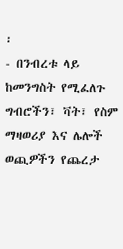፡
- በንብረቱ ላይ ከመንግስት የሚፈለጉ ግብሮችን፣ ቫት፣ የስም ማዛወሪያ እና ሌሎች ወጪዎችን የጨረታ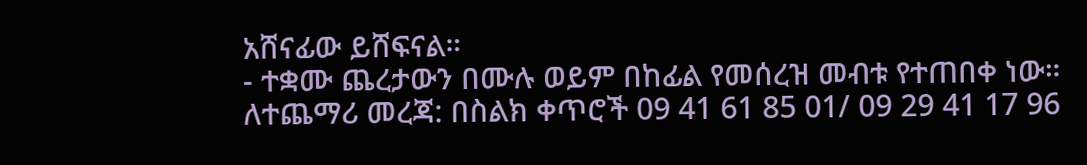አሸናፊው ይሸፍናል።
- ተቋሙ ጨረታውን በሙሉ ወይም በከፊል የመሰረዝ መብቱ የተጠበቀ ነው።
ለተጨማሪ መረጃ: በስልክ ቀጥሮች 09 41 61 85 01/ 09 29 41 17 96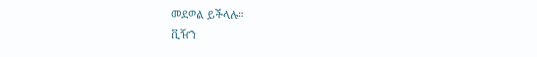መደወል ይችላሉ።
ቪዥን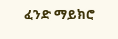ፈንድ ማይክሮ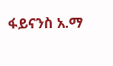ፋይናንስ አ.ማ